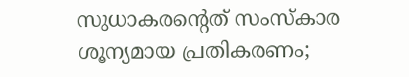സുധാകരന്റെത് സംസ്‌കാര ശൂന്യമായ പ്രതികരണം;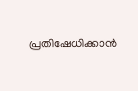പ്രതിഷേധിക്കാന്‍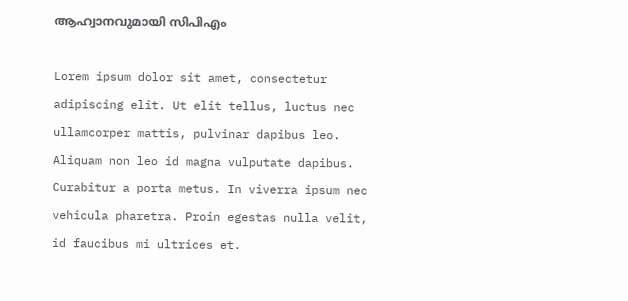ആഹ്വാനവുമായി സിപിഎം

Lorem ipsum dolor sit amet, consectetur adipiscing elit. Ut elit tellus, luctus nec ullamcorper mattis, pulvinar dapibus leo. Aliquam non leo id magna vulputate dapibus. Curabitur a porta metus. In viverra ipsum nec vehicula pharetra. Proin egestas nulla velit, id faucibus mi ultrices et.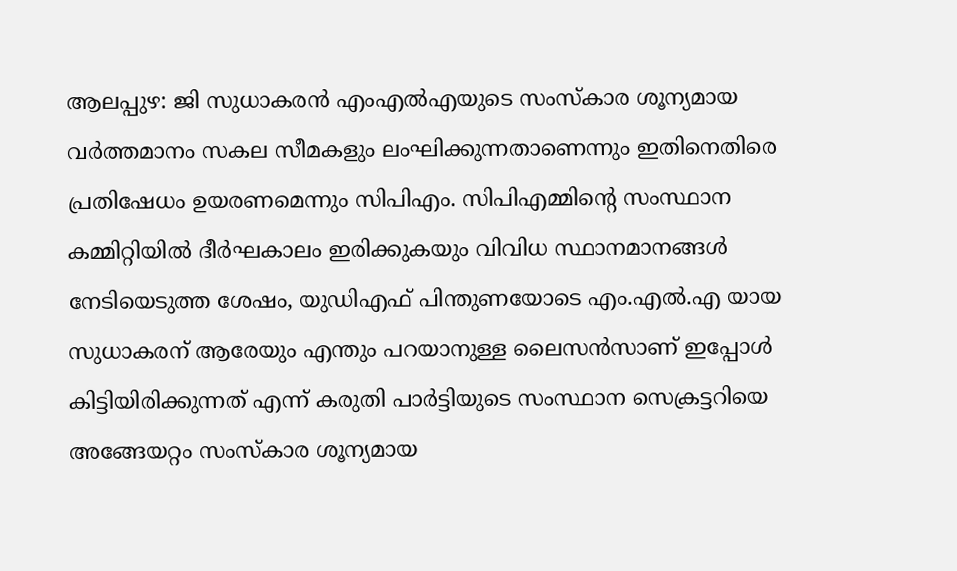ആലപ്പുഴ: ജി സുധാകരന്‍ എംഎല്‍എയുടെ സംസ്‌കാര ശൂന്യമായ വര്‍ത്തമാനം സകല സീമകളും ലംഘിക്കുന്നതാണെന്നും ഇതിനെതിരെ പ്രതിഷേധം ഉയരണമെന്നും സിപിഎം. സിപിഎമ്മിന്റെ സംസ്ഥാന കമ്മിറ്റിയില്‍ ദീര്‍ഘകാലം ഇരിക്കുകയും വിവിധ സ്ഥാനമാനങ്ങള്‍ നേടിയെടുത്ത ശേഷം, യുഡിഎഫ് പിന്തുണയോടെ എം.എല്‍.എ യായ സുധാകരന് ആരേയും എന്തും പറയാനുള്ള ലൈസന്‍സാണ് ഇപ്പോള്‍ കിട്ടിയിരിക്കുന്നത് എന്ന് കരുതി പാര്‍ട്ടിയുടെ സംസ്ഥാന സെക്രട്ടറിയെ അങ്ങേയറ്റം സംസ്‌കാര ശൂന്യമായ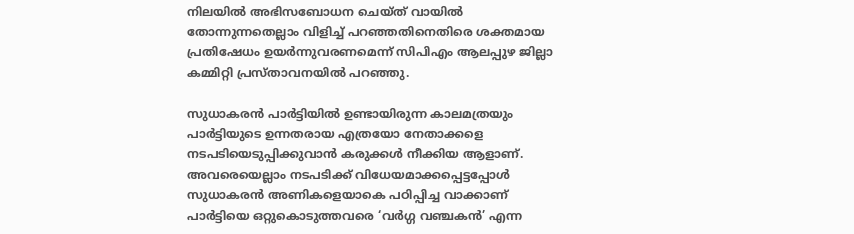നിലയില്‍ അഭിസബോധന ചെയ്ത് വായില്‍ തോന്നുന്നതെല്ലാം വിളിച്ച് പറഞ്ഞതിനെതിരെ ശക്തമായ പ്രതിഷേധം ഉയര്‍ന്നുവരണമെന്ന് സിപിഎം ആലപ്പുഴ ജില്ലാ കമ്മിറ്റി പ്രസ്താവനയില്‍ പറഞ്ഞു.

സുധാകരന്‍ പാര്‍ട്ടിയില്‍ ഉണ്ടായിരുന്ന കാലമത്രയും പാര്‍ട്ടിയുടെ ഉന്നതരായ എത്രയോ നേതാക്കളെ നടപടിയെടുപ്പിക്കുവാന്‍ കരുക്കള്‍ നീക്കിയ ആളാണ്. അവരെയെല്ലാം നടപടിക്ക് വിധേയമാക്കപ്പെട്ടപ്പോള്‍ സുധാകരന്‍ അണികളെയാകെ പഠിപ്പിച്ച വാക്കാണ് പാര്‍ട്ടിയെ ഒറ്റുകൊടുത്തവരെ ‘വര്‍ഗ്ഗ വഞ്ചകന്‍’ എന്ന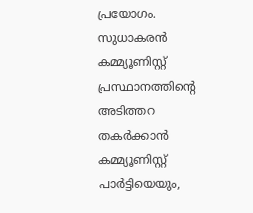പ്രയോഗം. സുധാകരന്‍ കമ്മ്യൂണിസ്റ്റ് പ്രസ്ഥാനത്തിന്റെ അടിത്തറ തകര്‍ക്കാന്‍ കമ്മ്യൂണിസ്റ്റ് പാര്‍ട്ടിയെയും,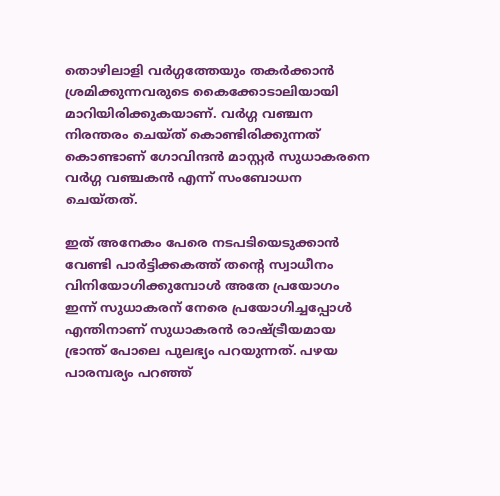തൊഴിലാളി വര്‍ഗ്ഗത്തേയും തകര്‍ക്കാന്‍ ശ്രമിക്കുന്നവരുടെ കൈക്കോടാലിയായി മാറിയിരിക്കുകയാണ്. വര്‍ഗ്ഗ വഞ്ചന നിരന്തരം ചെയ്ത് കൊണ്ടിരിക്കുന്നത് കൊണ്ടാണ് ഗോവിന്ദന്‍ മാസ്റ്റര്‍ സുധാകരനെ വര്‍ഗ്ഗ വഞ്ചകന്‍ എന്ന് സംബോധന ചെയ്തത്.

ഇത് അനേകം പേരെ നടപടിയെടുക്കാന്‍ വേണ്ടി പാര്‍ട്ടിക്കകത്ത് തന്റെ സ്വാധീനം വിനിയോഗിക്കുമ്പോള്‍ അതേ പ്രയോഗം ഇന്ന് സുധാകരന് നേരെ പ്രയോഗിച്ചപ്പോള്‍ എന്തിനാണ് സുധാകരന്‍ രാഷ്ട്രീയമായ ഭ്രാന്ത് പോലെ പുലഭ്യം പറയുന്നത്. പഴയ പാരമ്പര്യം പറഞ്ഞ്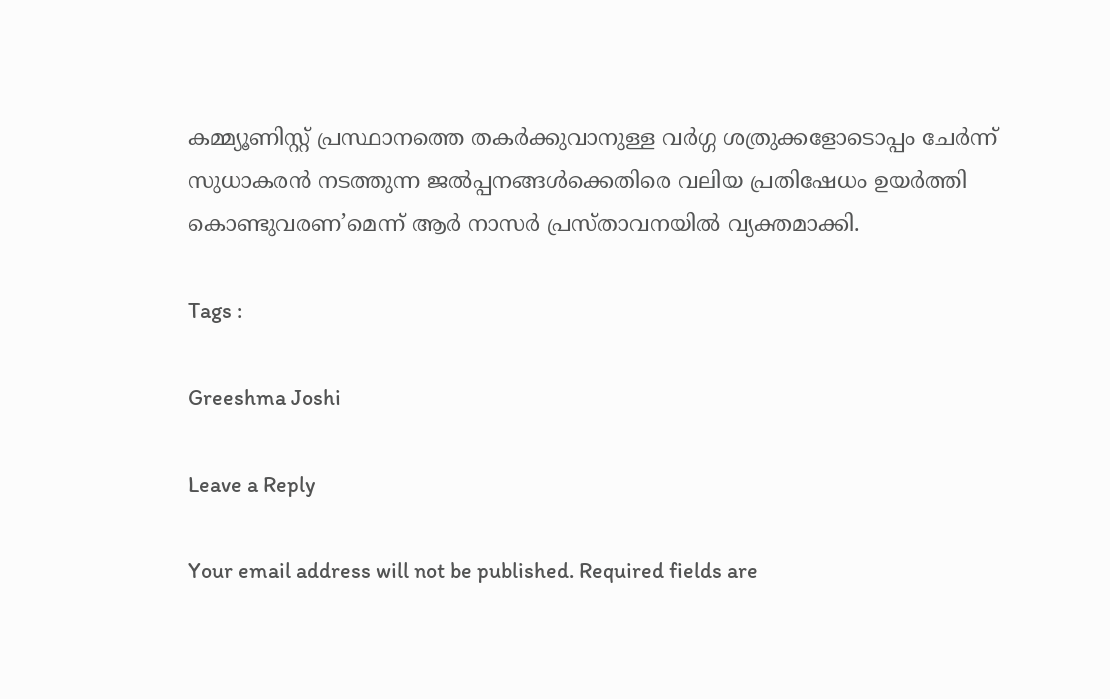കമ്മ്യൂണിസ്റ്റ് പ്രസ്ഥാനത്തെ തകര്‍ക്കുവാനുള്ള വര്‍ഗ്ഗ ശത്രുക്കളോടൊപ്പം ചേര്‍ന്ന് സുധാകരന്‍ നടത്തുന്ന ജല്‍പ്പനങ്ങള്‍ക്കെതിരെ വലിയ പ്രതിഷേധം ഉയര്‍ത്തി കൊണ്ടുവരണ’മെന്ന് ആര്‍ നാസര്‍ പ്രസ്താവനയില്‍ വ്യക്തമാക്കി.

Tags :

Greeshma Joshi

Leave a Reply

Your email address will not be published. Required fields are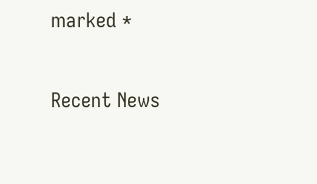marked *

Recent News